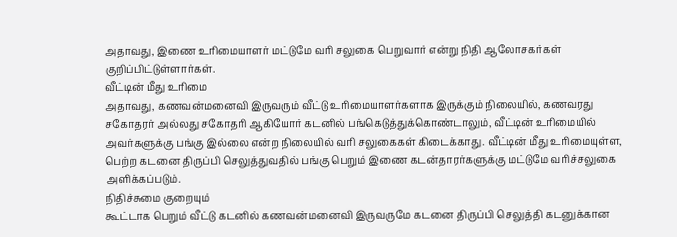அதாவது, இணை உரிமையாளர் மட்டுமே வரி சலுகை பெறுவார் என்று நிதி ஆலோசகர்கள் குறிப்பிட்டுள்ளார்கள்.
வீட்டின் மீது உரிமை
அதாவது, கணவன்மனைவி இருவரும் வீட்டு உரிமையாளர்களாக இருக்கும் நிலையில், கணவரது சகோதரர் அல்லது சகோதரி ஆகியோர் கடனில் பங்கெடுத்துக்கொண்டாலும், வீட்டின் உரிமையில் அவர்களுக்கு பங்கு இல்லை என்ற நிலையில் வரி சலுகைகள் கிடைக்காது. வீட்டின் மீது உரிமையுள்ள, பெற்ற கடனை திருப்பி செலுத்துவதில் பங்கு பெறும் இணை கடன்தாரர்களுக்கு மட்டுமே வரிச்சலுகை அளிக்கப்படும்.
நிதிச்சுமை குறையும்
கூட்டாக பெறும் வீட்டு கடனில் கணவன்மனைவி இருவருமே கடனை திருப்பி செலுத்தி கடனுக்கான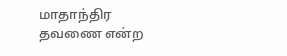மாதாந்திர தவணை என்ற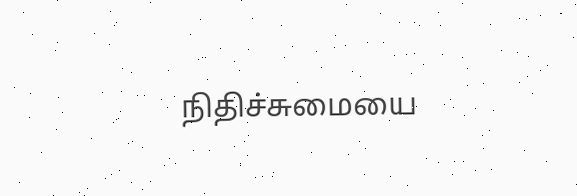நிதிச்சுமையை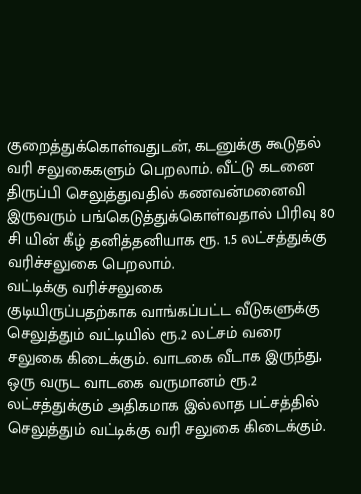குறைத்துக்கொள்வதுடன், கடனுக்கு கூடுதல் வரி சலுகைகளும் பெறலாம். வீட்டு கடனை திருப்பி செலுத்துவதில் கணவன்மனைவி இருவரும் பங்கெடுத்துக்கொள்வதால் பிரிவு 80 சி யின் கீழ் தனித்தனியாக ரூ. 1.5 லட்சத்துக்கு வரிச்சலுகை பெறலாம்.
வட்டிக்கு வரிச்சலுகை
குடியிருப்பதற்காக வாங்கப்பட்ட வீடுகளுக்கு செலுத்தும் வட்டியில் ரூ.2 லட்சம் வரை சலுகை கிடைக்கும். வாடகை வீடாக இருந்து, ஒரு வருட வாடகை வருமானம் ரூ.2 லட்சத்துக்கும் அதிகமாக இல்லாத பட்சத்தில் செலுத்தும் வட்டிக்கு வரி சலுகை கிடைக்கும்.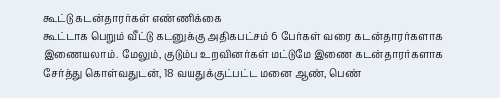கூட்டு கடன்தாரர்கள் எண்ணிக்கை
கூட்டாக பெறும் வீட்டு கடனுக்கு அதிகபட்சம் 6 பேர்கள் வரை கடன்தாரர்களாக இணையலாம். மேலும், குடும்ப உறவினர்கள் மட்டுமே இணை கடன்தாரர்களாக சேர்த்து கொள்வதுடன், 18 வயதுக்குட்பட்ட மனை ஆண், பெண்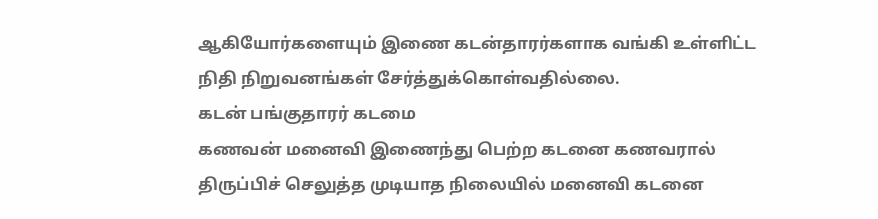ஆகியோர்களையும் இணை கடன்தாரர்களாக வங்கி உள்ளிட்ட நிதி நிறுவனங்கள் சேர்த்துக்கொள்வதில்லை.
கடன் பங்குதாரர் கடமை
கணவன் மனைவி இணைந்து பெற்ற கடனை கணவரால் திருப்பிச் செலுத்த முடியாத நிலையில் மனைவி கடனை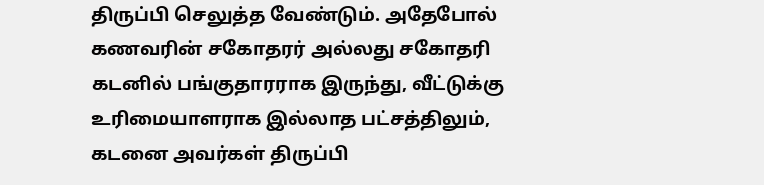திருப்பி செலுத்த வேண்டும். அதேபோல் கணவரின் சகோதரர் அல்லது சகோதரி கடனில் பங்குதாரராக இருந்து, வீட்டுக்கு உரிமையாளராக இல்லாத பட்சத்திலும், கடனை அவர்கள் திருப்பி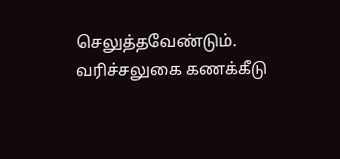செலுத்தவேண்டும்.
வரிச்சலுகை கணக்கீடு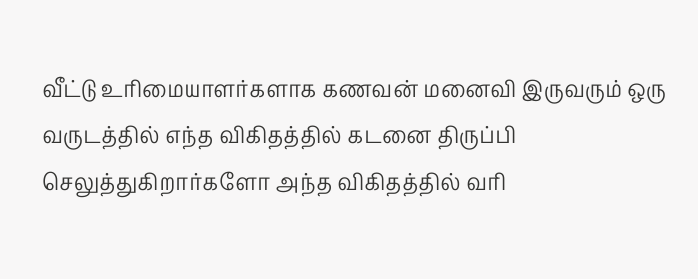வீட்டு உரிமையாளர்களாக கணவன் மனைவி இருவரும் ஒரு வருடத்தில் எந்த விகிதத்தில் கடனை திருப்பி செலுத்துகிறார்களோ அந்த விகிதத்தில் வரி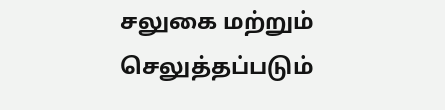சலுகை மற்றும் செலுத்தப்படும்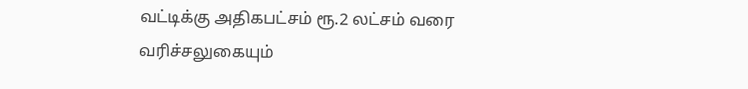வட்டிக்கு அதிகபட்சம் ரூ.2 லட்சம் வரை வரிச்சலுகையும்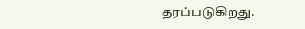தரப்படுகிறது.